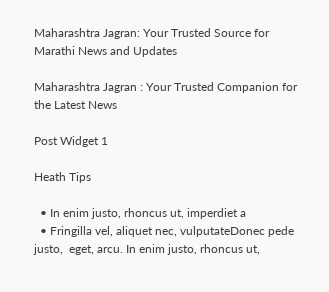Maharashtra Jagran: Your Trusted Source for Marathi News and Updates

Maharashtra Jagran : Your Trusted Companion for the Latest News

Post Widget 1

Heath Tips

  • In enim justo, rhoncus ut, imperdiet a
  • Fringilla vel, aliquet nec, vulputateDonec pede justo,  eget, arcu. In enim justo, rhoncus ut,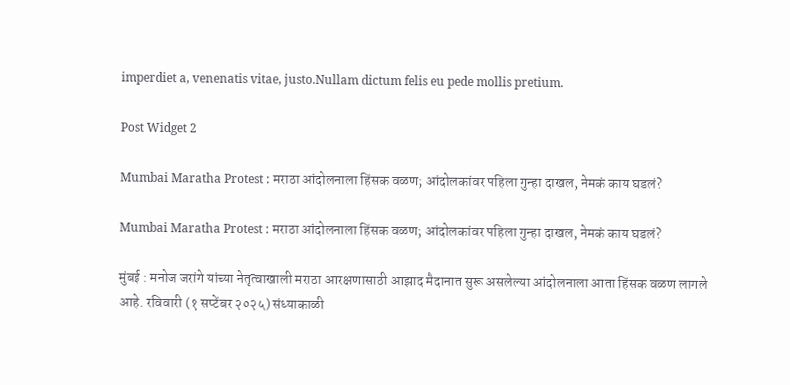imperdiet a, venenatis vitae, justo.Nullam dictum felis eu pede mollis pretium.

Post Widget 2

Mumbai Maratha Protest : मराठा आंदोलनाला हिंसक वळण; आंदोलकांवर पहिला गुन्हा दाखल, नेमकं काय घडलं?

Mumbai Maratha Protest : मराठा आंदोलनाला हिंसक वळण; आंदोलकांवर पहिला गुन्हा दाखल, नेमकं काय घडलं?

मुंबई : मनोज जरांगे यांच्या नेतृत्वाखाली मराठा आरक्षणासाठी आझाद मैदानात सुरू असलेल्या आंदोलनाला आता हिंसक वळण लागले आहे. रविवारी (१ सप्टेंबर २०२५) संध्याकाळी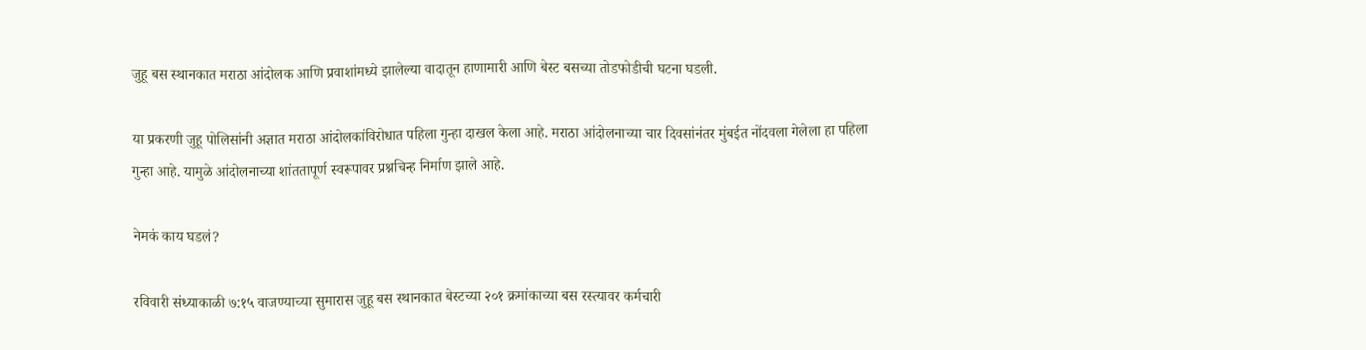जुहू बस स्थानकात मराठा आंदोलक आणि प्रवाशांमध्ये झालेल्या वादातून हाणामारी आणि बेस्ट बसच्या तोडफोडीची घटना घडली.

या प्रकरणी जुहू पोलिसांनी अज्ञात मराठा आंदोलकांविरोधात पहिला गुन्हा दाखल केला आहे. मराठा आंदोलनाच्या चार दिवसांनंतर मुंबईत नोंदवला गेलेला हा पहिला गुन्हा आहे. यामुळे आंदोलनाच्या शांततापूर्ण स्वरूपावर प्रश्नचिन्ह निर्माण झाले आहे.

नेमकं काय घडलं?

रविवारी संध्याकाळी ७:१५ वाजण्याच्या सुमारास जुहू बस स्थानकात बेस्टच्या २०१ क्रमांकाच्या बस रस्त्यावर कर्मचारी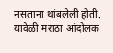नसताना थांबलेली होती. यावेळी मराठा आंदोलक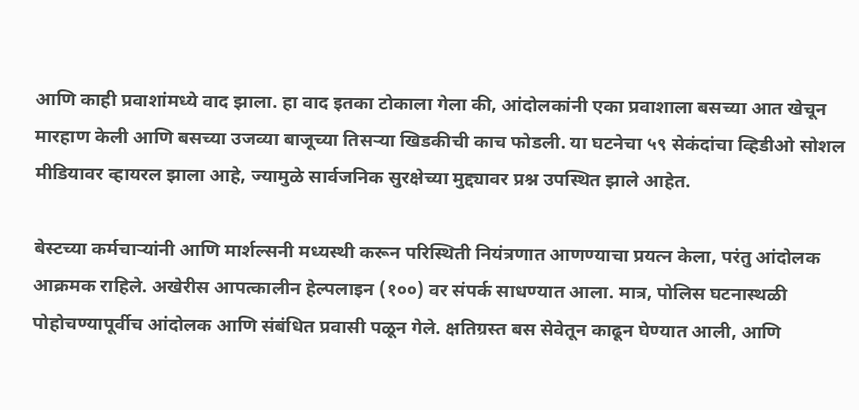आणि काही प्रवाशांमध्ये वाद झाला. हा वाद इतका टोकाला गेला की, आंदोलकांनी एका प्रवाशाला बसच्या आत खेचून मारहाण केली आणि बसच्या उजव्या बाजूच्या तिसऱ्या खिडकीची काच फोडली. या घटनेचा ५९ सेकंदांचा व्हिडीओ सोशल मीडियावर व्हायरल झाला आहे, ज्यामुळे सार्वजनिक सुरक्षेच्या मुद्द्यावर प्रश्न उपस्थित झाले आहेत.

बेस्टच्या कर्मचाऱ्यांनी आणि मार्शल्सनी मध्यस्थी करून परिस्थिती नियंत्रणात आणण्याचा प्रयत्न केला, परंतु आंदोलक आक्रमक राहिले. अखेरीस आपत्कालीन हेल्पलाइन (१००) वर संपर्क साधण्यात आला. मात्र, पोलिस घटनास्थळी पोहोचण्यापूर्वीच आंदोलक आणि संबंधित प्रवासी पळून गेले. क्षतिग्रस्त बस सेवेतून काढून घेण्यात आली, आणि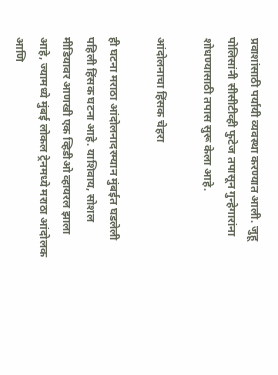प्रवाशांसाठी पर्यायी व्यवस्था करण्यात आली. जुहू पोलिसांनी सीसीटीव्ही फुटेज तपासून गुन्हेगारांना शोधण्यासाठी तपास सुरू केला आहे.

आंदोलनाचा हिंसक चेहरा

ही घटना मराठा आंदोलनादरम्यान मुंबईत घडलेली पहिली हिंसक घटना आहे. याशिवाय, सोशल मीडियावर आणखी एक व्हिडीओ व्हायरल झाला आहे, ज्यामध्ये मुंबई लोकल ट्रेनमध्ये मराठा आंदोलक आणि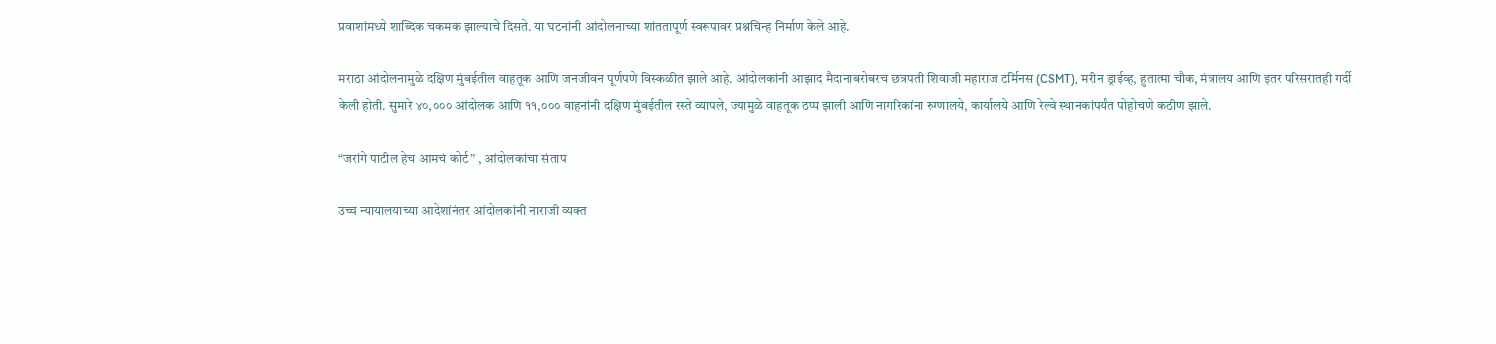प्रवाशांमध्ये शाब्दिक चकमक झाल्याचे दिसते. या घटनांनी आंदोलनाच्या शांततापूर्ण स्वरूपावर प्रश्नचिन्ह निर्माण केले आहे.

मराठा आंदोलनामुळे दक्षिण मुंबईतील वाहतूक आणि जनजीवन पूर्णपणे विस्कळीत झाले आहे. आंदोलकांनी आझाद मैदानाबरोबरच छत्रपती शिवाजी महाराज टर्मिनस (CSMT), मरीन ड्राईव्ह, हुतात्मा चौक, मंत्रालय आणि इतर परिसरातही गर्दी केली होती. सुमारे ४०,००० आंदोलक आणि ११,००० वाहनांनी दक्षिण मुंबईतील रस्ते व्यापले, ज्यामुळे वाहतूक ठप्प झाली आणि नागरिकांना रुग्णालये, कार्यालये आणि रेल्वे स्थानकांपर्यंत पोहोचणे कठीण झाले.

“जरांगे पाटील हेच आमचं कोर्ट” , आंदोलकांचा संताप

उच्च न्यायालयाच्या आदेशांनंतर आंदोलकांनी नाराजी व्यक्त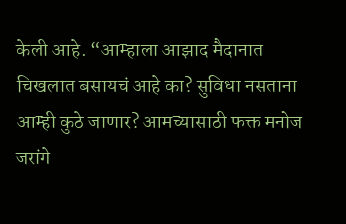केली आहे. “आम्हाला आझाद मैदानात चिखलात बसायचं आहे का? सुविधा नसताना आम्ही कुठे जाणार? आमच्यासाठी फक्त मनोज जरांगे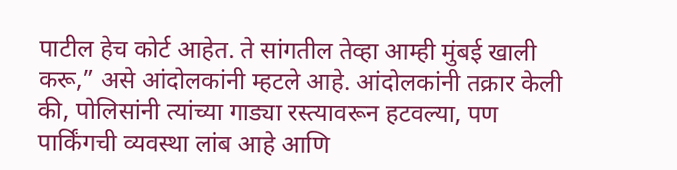पाटील हेच कोर्ट आहेत. ते सांगतील तेव्हा आम्ही मुंबई खाली करू,” असे आंदोलकांनी म्हटले आहे. आंदोलकांनी तक्रार केली की, पोलिसांनी त्यांच्या गाड्या रस्त्यावरून हटवल्या, पण पार्किंगची व्यवस्था लांब आहे आणि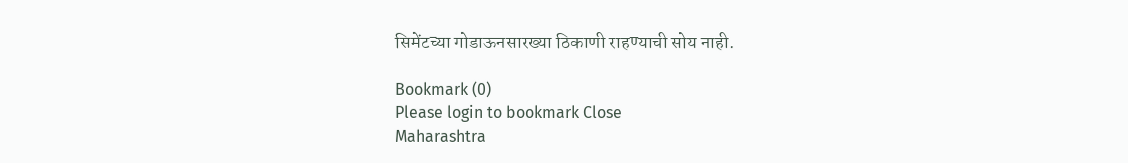सिमेंटच्या गोडाऊनसारख्या ठिकाणी राहण्याची सोय नाही.

Bookmark (0)
Please login to bookmark Close
Maharashtra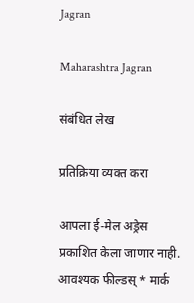Jagran

Maharashtra Jagran

संबंधित लेख

प्रतिक्रिया व्यक्त करा

आपला ई-मेल अड्रेस प्रकाशित केला जाणार नाही. आवश्यक फील्डस् * मार्क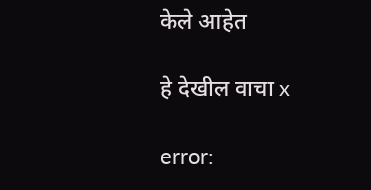केले आहेत

हे देखील वाचा x

error: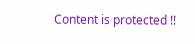Content is protected !!